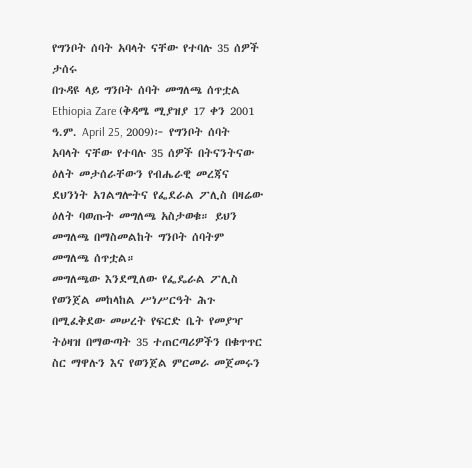የግንቦት ሰባት አባላት ናቸው የተባሉ 35 ሰዎች ታሰሩ
በጉዳዩ ላይ ግንቦት ሰባት መግለጫ ሰጥቷል
Ethiopia Zare (ቅዳሜ ሚያዝያ 17 ቀን 2001 ዓ.ም. April 25, 2009)፦ የግንቦት ሰባት አባላት ናቸው የተባሉ 35 ሰዎች በትናንትናው ዕለት መታሰራቸውን የብሔራዊ መረጃና ደህንነት አገልግሎትና የፌደራል ፖሊስ በዛሬው ዕለት ባወጡት መግለጫ አስታወቁ። ይህን መግለጫ በማስመልከት ግንቦት ሰባትም መግለጫ ሰጥቷል።
መግለጫው እንደሚለው የፌዴራል ፖሊስ የወንጀል መከላከል ሥነሥርዓት ሕጉ በሚፈቅደው መሠረት የፍርድ ቤት የመያዣ ትዕዛዝ በማውጣት 35 ተጠርጣሪዎችን በቁጥጥር ስር ማዋሉን እና የወንጀል ምርመራ መጀመሩን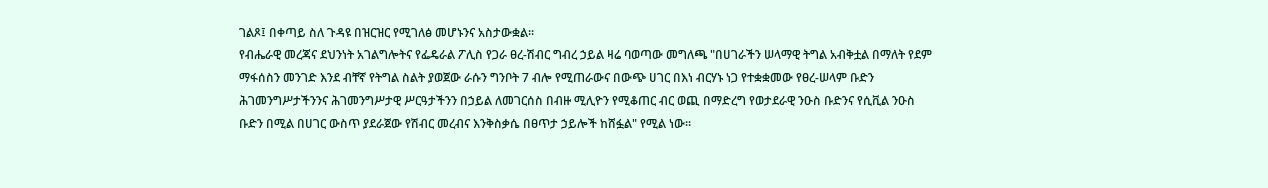ገልጾ፤ በቀጣይ ስለ ጉዳዩ በዝርዝር የሚገለፅ መሆኑንና አስታውቋል።
የብሔራዊ መረጃና ደህንነት አገልግሎትና የፌዴራል ፖሊስ የጋራ ፀረ-ሽብር ግብረ ኃይል ዛሬ ባወጣው መግለጫ "በሀገራችን ሠላማዊ ትግል አብቅቷል በማለት የደም ማፋሰስን መንገድ እንደ ብቸኛ የትግል ስልት ያወጀው ራሱን ግንቦት 7 ብሎ የሚጠራውና በውጭ ሀገር በእነ ብርሃኑ ነጋ የተቋቋመው የፀረ-ሠላም ቡድን ሕገመንግሥታችንንና ሕገመንግሥታዊ ሥርዓታችንን በኃይል ለመገርሰስ በብዙ ሚሊዮን የሚቆጠር ብር ወጪ በማድረግ የወታደራዊ ንዑስ ቡድንና የሲቪል ንዑስ ቡድን በሚል በሀገር ውስጥ ያደራጀው የሽብር መረብና እንቅስቃሴ በፀጥታ ኃይሎች ከሸፏል" የሚል ነው።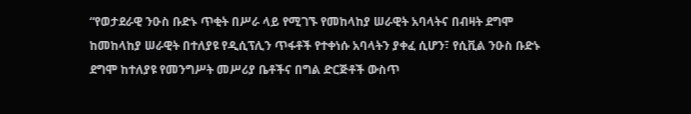“የወታደራዊ ንዑስ ቡድኑ ጥቂት በሥራ ላይ የሚገኙ የመከላከያ ሠራዊት አባላትና በብዛት ደግሞ ከመከላከያ ሠራዊት በተለያዩ የዲሲፕሊን ጥፋቶች የተቀነሱ አባላትን ያቀፈ ሲሆን፣ የሲቪል ንዑስ ቡድኑ ደግሞ ከተለያዩ የመንግሥት መሥሪያ ቤቶችና በግል ድርጅቶች ውስጥ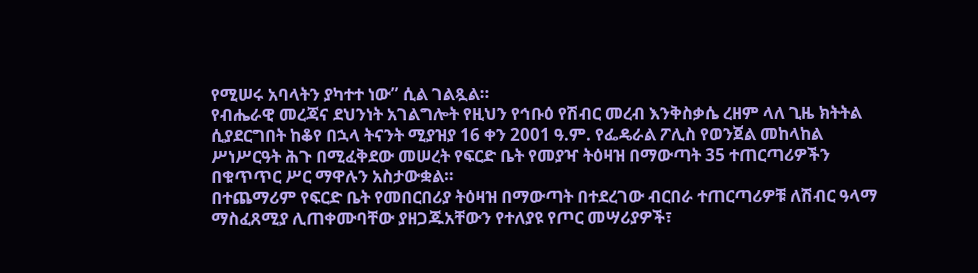የሚሠሩ አባላትን ያካተተ ነው” ሲል ገልጿል።
የብሔራዊ መረጃና ደህንነት አገልግሎት የዚህን የኅቡዕ የሽብር መረብ እንቅስቃሴ ረዘም ላለ ጊዜ ክትትል ሲያደርግበት ከቆየ በኋላ ትናንት ሚያዝያ 16 ቀን 2001 ዓ.ም. የፌዴራል ፖሊስ የወንጀል መከላከል ሥነሥርዓት ሕጉ በሚፈቅደው መሠረት የፍርድ ቤት የመያዣ ትዕዛዝ በማውጣት 35 ተጠርጣሪዎችን በቁጥጥር ሥር ማዋሉን አስታውቋል።
በተጨማሪም የፍርድ ቤት የመበርበሪያ ትዕዛዝ በማውጣት በተደረገው ብርበራ ተጠርጣሪዎቹ ለሽብር ዓላማ ማስፈጸሚያ ሊጠቀሙባቸው ያዘጋጁአቸውን የተለያዩ የጦር መሣሪያዎች፣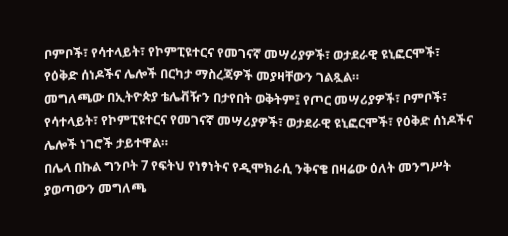ቦምቦች፣ የሳተላይት፣ የኮምፒዩተርና የመገናኛ መሣሪያዎች፣ ወታደራዊ ዩኒፎርሞች፣ የዕቅድ ሰነዶችና ሌሎች በርካታ ማስረጃዎች መያዛቸውን ገልጿል።
መግለጫው በኢትዮጵያ ቴሌቭዥን በታየበት ወቅትም፤ የጦር መሣሪያዎች፣ ቦምቦች፣ የሳተላይት፣ የኮምፒዩተርና የመገናኛ መሣሪያዎች፣ ወታደራዊ ዩኒፎርሞች፣ የዕቅድ ሰነዶችና ሌሎች ነገሮች ታይተዋል።
በሌላ በኩል ግንቦት 7 የፍትህ የነፃነትና የዲሞክራሲ ንቅናቄ በዛሬው ዕለት መንግሥት ያወጣውን መግለጫ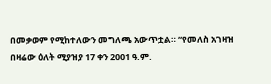በመቃወም የሚከተለውን መግለጫ አውጥቷል። “የመለስ አገዛዝ በዛሬው ዕለት ሚያዝያ 17 ቀን 2001 ዓ.ም.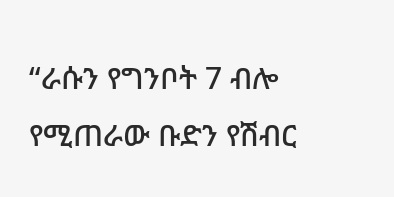“ራሱን የግንቦት 7 ብሎ የሚጠራው ቡድን የሽብር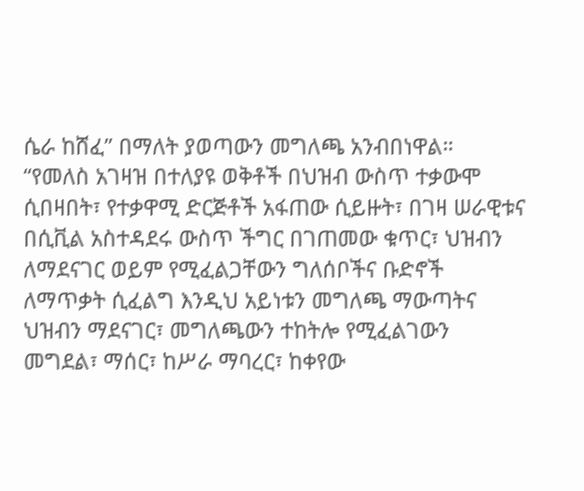ሴራ ከሸፈ” በማለት ያወጣውን መግለጫ አንብበነዋል።
“የመለስ አገዛዝ በተለያዩ ወቅቶች በህዝብ ውስጥ ተቃውሞ ሲበዛበት፣ የተቃዋሚ ድርጅቶች አፋጠው ሲይዙት፣ በገዛ ሠራዊቱና በሲቪል አስተዳደሩ ውስጥ ችግር በገጠመው ቁጥር፣ ህዝብን ለማደናገር ወይም የሚፈልጋቸውን ግለሰቦችና ቡድኖች ለማጥቃት ሲፈልግ እንዲህ አይነቱን መግለጫ ማውጣትና ህዝብን ማደናገር፣ መግለጫውን ተከትሎ የሚፈልገውን መግደል፣ ማሰር፣ ከሥራ ማባረር፣ ከቀየው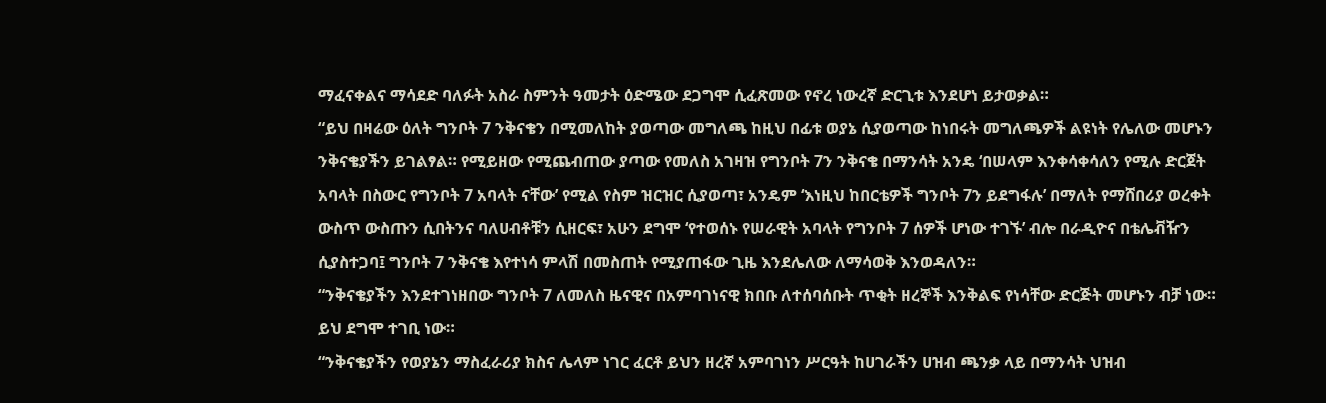ማፈናቀልና ማሳደድ ባለፉት አስራ ስምንት ዓመታት ዕድሜው ደጋግሞ ሲፈጽመው የኖረ ነውረኛ ድርጊቱ እንደሆነ ይታወቃል።
“ይህ በዛሬው ዕለት ግንቦት 7 ንቅናቄን በሚመለከት ያወጣው መግለጫ ከዚህ በፊቱ ወያኔ ሲያወጣው ከነበሩት መግለጫዎች ልዩነት የሌለው መሆኑን ንቅናቄያችን ይገልፃል። የሚይዘው የሚጨብጠው ያጣው የመለስ አገዛዝ የግንቦት 7ን ንቅናቄ በማንሳት አንዴ ‘በሠላም እንቀሳቀሳለን የሚሉ ድርጀት አባላት በስውር የግንቦት 7 አባላት ናቸው’ የሚል የስም ዝርዝር ሲያወጣ፣ አንዴም ‘እነዚህ ከበርቴዎች ግንቦት 7ን ይደግፋሉ’ በማለት የማሸበሪያ ወረቀት ውስጥ ውስጡን ሲበትንና ባለሀብቶቹን ሲዘርፍ፣ አሁን ደግሞ ‘የተወሰኑ የሠራዊት አባላት የግንቦት 7 ሰዎች ሆነው ተገኙ’ ብሎ በራዲዮና በቴሌቭዥን ሲያስተጋባ፤ ግንቦት 7 ንቅናቄ እየተነሳ ምላሽ በመስጠት የሚያጠፋው ጊዜ እንደሌለው ለማሳወቅ እንወዳለን።
“ንቅናቄያችን እንደተገነዘበው ግንቦት 7 ለመለስ ዜናዊና በአምባገነናዊ ክበቡ ለተሰባሰቡት ጥቂት ዘረኞች እንቅልፍ የነሳቸው ድርጅት መሆኑን ብቻ ነው። ይህ ደግሞ ተገቢ ነው።
“ንቅናቄያችን የወያኔን ማስፈራሪያ ክስና ሌላም ነገር ፈርቶ ይህን ዘረኛ አምባገነን ሥርዓት ከሀገራችን ሀዝብ ጫንቃ ላይ በማንሳት ህዝብ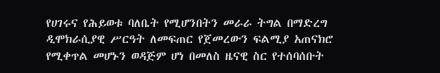የሀገሩና የሕይወቱ ባለቤት የሚሆንበትን መራራ ትግል በማድረግ ዲሞክራሲያዊ ሥርዓት ለመፍጠር የጀመረውን ፍልሚያ አጠናክሮ የሚቀጥል መሆኑን ወዳጅም ሆነ በመለስ ዜናዊ ስር የተሰባሰቡት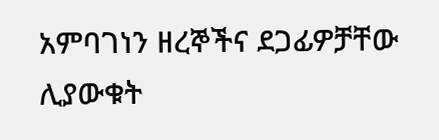አምባገነን ዘረኞችና ደጋፊዎቻቸው ሊያውቁት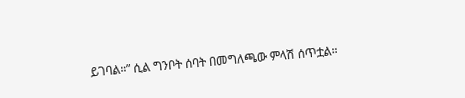ይገባል።” ሲል ግንቦት ሰባት በመግለጫው ምላሽ ሰጥቷል።